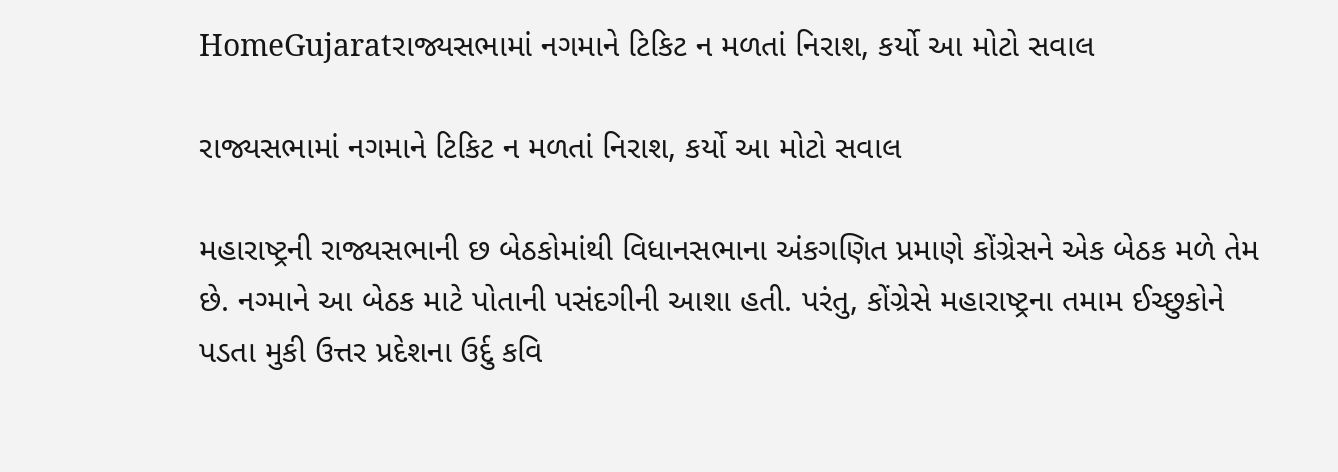HomeGujaratરાજ્યસભામાં નગમાને ટિકિટ ન મળતાં નિરાશ, કર્યો આ મોટો સવાલ

રાજ્યસભામાં નગમાને ટિકિટ ન મળતાં નિરાશ, કર્યો આ મોટો સવાલ

મહારાષ્ટ્રની રાજ્યસભાની છ બેઠકોમાંથી વિધાનસભાના અંકગણિત પ્રમાણે કોંગ્રેસને એક બેઠક મળે તેમ છે. નગ્માને આ બેઠક માટે પોતાની પસંદગીની આશા હતી. પરંતુ, કોંગ્રેસે મહારાષ્ટ્રના તમામ ઈચ્છુકોને પડતા મુકી ઉત્તર પ્રદેશના ઉર્દુ કવિ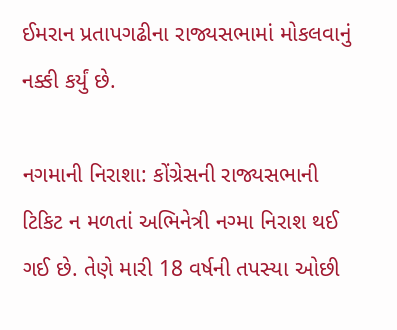ઈમરાન પ્રતાપગઢીના રાજ્યસભામાં મોકલવાનું નક્કી કર્યું છે.

નગમાની નિરાશા: કોંગ્રેસની રાજ્યસભાની ટિકિટ ન મળતાં અભિનેત્રી નગ્મા નિરાશ થઈ ગઈ છે. તેણે મારી 18 વર્ષની તપસ્યા ઓછી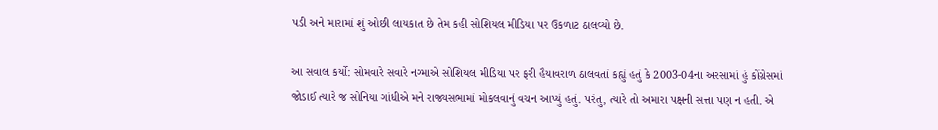પડી અને મારામાં શું ઓછી લાયકાત છે તેમ કહી સોશિયલ મીડિયા પર ઉકળાટ ઠાલવ્યો છે.

આ સવાલ કર્યો: સોમવારે સવારે નગ્માએ સોશિયલ મીડિયા પર ફરી હૈયાવરાળ ઠાલવતાં કહ્યું હતું કે 2003-04ના અરસામાં હું કોંગ્રેસમાં જોડાઈ ત્યારે જ સોનિયા ગાંધીએ મને રાજ્યસભામાં મોકલવાનું વચન આપ્યું હતું. પરંતુ, ત્યારે તો અમારા પક્ષની સત્તા પણ ન હતી. એ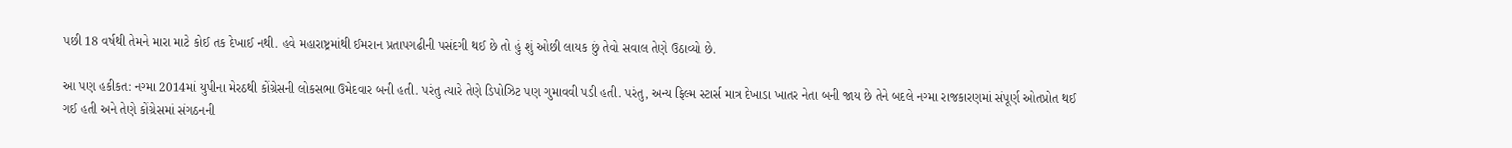પછી 18 વર્ષથી તેમને મારા માટે કોઈ તક દેખાઈ નથી. હવે મહારાષ્ટ્રમાંથી ઈમરાન પ્રતાપગઢીની પસંદગી થઈ છે તો હું શું ઓછી લાયક છું તેવો સવાલ તેણે ઉઠાવ્યો છે.

આ પણ હકીકત: નગ્મા 2014માં યુપીના મેરઠથી કોંગ્રેસની લોકસભા ઉમેદવાર બની હતી. પરંતુ ત્યારે તેણે ડિપોઝિટ પણ ગુમાવવી પડી હતી. પરંતુ, અન્ય ફિલ્મ સ્ટાર્સ માત્ર દેખાડા ખાતર નેતા બની જાય છે તેને બદલે નગ્મા રાજકારણમાં સંપૂર્ણ ઓતપ્રોત થઈ ગઈ હતી અને તેણે કોંગ્રેસમાં સંગઠનની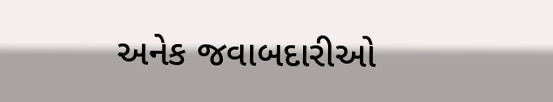અનેક જવાબદારીઓ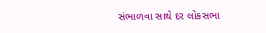સંભાળવા સાથે દર લોકસભા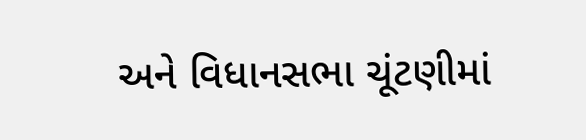અને વિધાનસભા ચૂંટણીમાં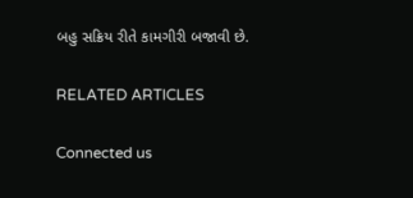બહુ સક્રિય રીતે કામગીરી બજાવી છે.

RELATED ARTICLES

Connected us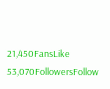21,450FansLike
53,070FollowersFollow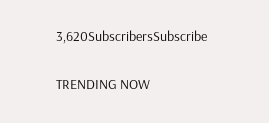3,620SubscribersSubscribe

TRENDING NOW